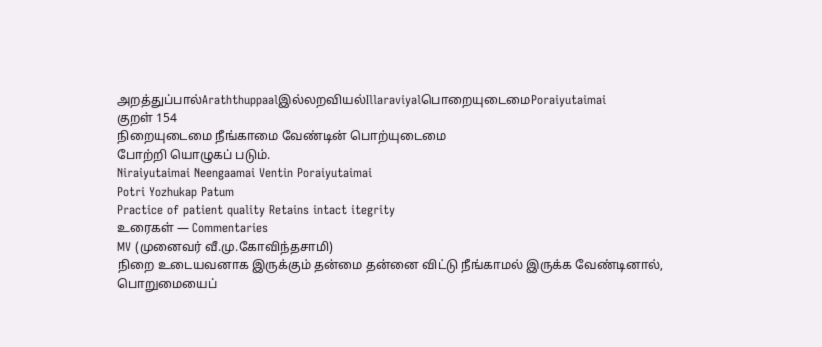அறத்துப்பால்Araththuppaalஇல்லறவியல்IllaraviyalபொறையுடைமைPoraiyutaimai
குறள் 154
நிறையுடைமை நீங்காமை வேண்டின் பொற்யுடைமை
போற்றி யொழுகப் படும்.
Niraiyutaimai Neengaamai Ventin Poraiyutaimai
Potri Yozhukap Patum
Practice of patient quality Retains intact itegrity
உரைகள் — Commentaries
MV (முனைவர் வீ.மு.கோவிந்தசாமி)
நிறை உடையவனாக இருக்கும் தன்மை தன்னை விட்டு நீங்காமல் இருக்க வேண்டினால், பொறுமையைப்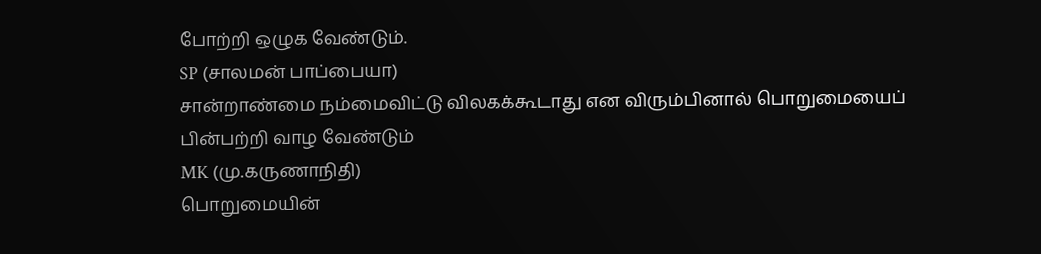போற்றி ஒழுக வேண்டும்.
SP (சாலமன் பாப்பையா)
சான்றாண்மை நம்மைவிட்டு விலகக்கூடாது என விரும்பினால் பொறுமையைப் பின்பற்றி வாழ வேண்டும்
MK (மு.கருணாநிதி)
பொறுமையின்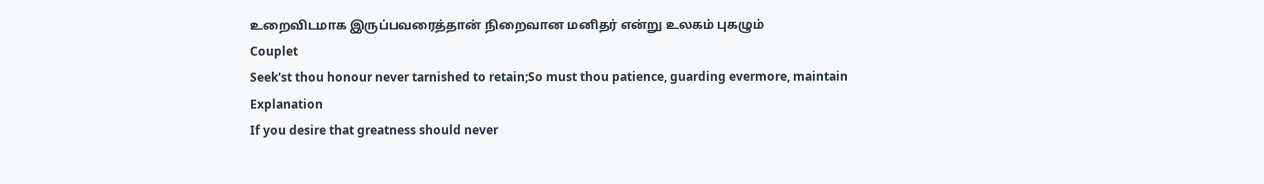உறைவிடமாக இருப்பவரைத்தான் நிறைவான மனிதர் என்று உலகம் புகழும்
Couplet
Seek'st thou honour never tarnished to retain;So must thou patience, guarding evermore, maintain
Explanation
If you desire that greatness should never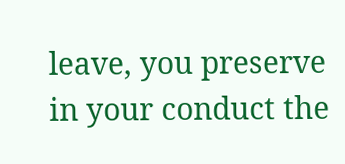leave, you preserve in your conduct the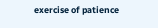exercise of patience